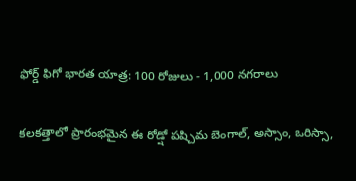ఫోర్డ్ ఫిగో భారత యాత్ర: 100 రోజులు - 1,000 నగరాలు

కలకత్తాలో ప్రారంభమైన ఈ రోడ్షో పష్చిమ బెంగాల్, అస్సాం, ఒరిస్సా,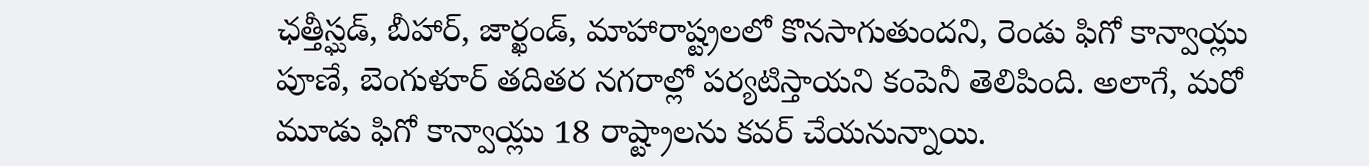ఛత్తీస్ఘడ్, బీహార్, జార్ఖండ్, మాహారాష్ట్రలలో కొనసాగుతుందని, రెండు ఫిగో కాన్వాయ్లు పూణే, బెంగుళూర్ తదితర నగరాల్లో పర్యటిస్తాయని కంపెనీ తెలిపింది. అలాగే, మరో మూడు ఫిగో కాన్వాయ్లు 18 రాష్ట్రాలను కవర్ చేయనున్నాయి.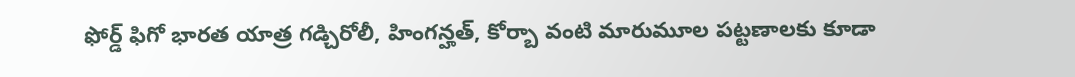ఫోర్డ్ ఫిగో భారత యాత్ర గడ్చిరోలీ, హింగన్హత్, కోర్బా వంటి మారుమూల పట్టణాలకు కూడా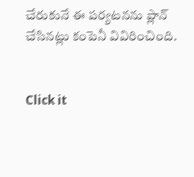చేరుకునే ఈ పర్యటనను ప్లాన్ చేసినట్లు కంపెనీ వివిరించింది.


Click it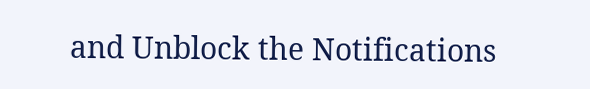and Unblock the Notifications